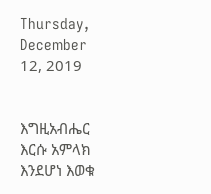Thursday, December 12, 2019


እግዚአብሔር እርሱ አምላክ እንደሆነ እወቁ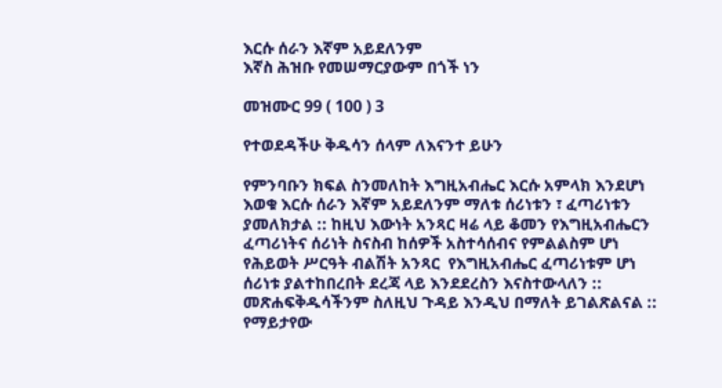እርሱ ሰራን እኛም አይደለንም
እኛስ ሕዝቡ የመሠማርያውም በጎች ነን

መዝሙር 99 ( 100 ) 3

የተወደዳችሁ ቅዱሳን ሰላም ለእናንተ ይሁን

የምንባቡን ክፍል ስንመለከት እግዚአብሔር እርሱ አምላክ እንደሆነ እወቁ እርሱ ሰራን እኛም አይደለንም ማለቱ ሰሪነቱን ፣ ፈጣሪነቱን ያመለክታል :: ከዚህ እውነት አንጻር ዛሬ ላይ ቆመን የእግዚአብሔርን ፈጣሪነትና ሰሪነት ስናስብ ከሰዎች አስተሳሰብና የምልልስም ሆነ የሕይወት ሥርዓት ብልሽት አንጻር  የእግዚአብሔር ፈጣሪነቱም ሆነ ሰሪነቱ ያልተከበረበት ደረጃ ላይ እንደደረስን እናስተውላለን :: መጽሐፍቅዱሳችንም ስለዚህ ጉዳይ እንዲህ በማለት ይገልጽልናል ::  የማይታየው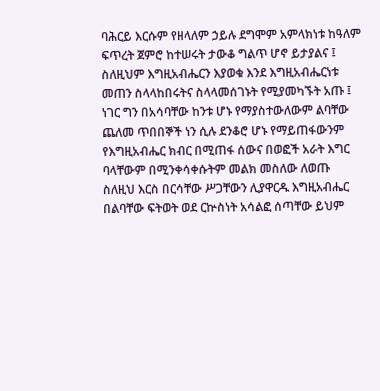ባሕርይ እርሱም የዘላለም ኃይሉ ደግሞም አምላክነቱ ከዓለም ፍጥረት ጀምሮ ከተሠሩት ታውቆ ግልጥ ሆኖ ይታያልና ፤ ስለዚህም እግዚአብሔርን እያወቁ እንደ እግዚአብሔርነቱ መጠን ስላላከበሩትና ስላላመሰገኑት የሚያመካኙት አጡ ፤ ነገር ግን በአሳባቸው ከንቱ ሆኑ የማያስተውለውም ልባቸው ጨለመ ጥበበኞች ነን ሲሉ ደንቆሮ ሆኑ የማይጠፋውንም የእግዚአብሔር ክብር በሚጠፋ ሰውና በወፎች አራት እግር ባላቸውም በሚንቀሳቀሱትም መልክ መስለው ለወጡ ስለዚህ እርስ በርሳቸው ሥጋቸውን ሊያዋርዱ እግዚአብሔር በልባቸው ፍትወት ወደ ርኵስነት አሳልፎ ሰጣቸው ይህም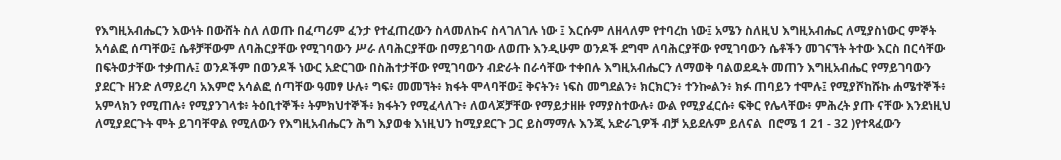የእግዚአብሔርን እውነት በውሸት ስለ ለወጡ በፈጣሪም ፈንታ የተፈጠረውን ስላመለኩና ስላገለገሉ ነው ፤ እርሱም ለዘላለም የተባረከ ነው፤ አሜን ስለዚህ እግዚአብሔር ለሚያስነውር ምኞት አሳልፎ ሰጣቸው፤ ሴቶቻቸውም ለባሕርያቸው የሚገባውን ሥራ ለባሕርያቸው በማይገባው ለወጡ እንዲሁም ወንዶች ደግሞ ለባሕርያቸው የሚገባውን ሴቶችን መገናኘት ትተው እርስ በርሳቸው በፍትወታቸው ተቃጠሉ፤ ወንዶችም በወንዶች ነውር አድርገው በስሕተታቸው የሚገባውን ብድራት በራሳቸው ተቀበሉ እግዚአብሔርን ለማወቅ ባልወደዱት መጠን እግዚአብሔር የማይገባውን ያደርጉ ዘንድ ለማይረባ አእምሮ አሳልፎ ሰጣቸው ዓመፃ ሁሉ፥ ግፍ፥ መመኘት፥ ክፋት ሞላባቸው፤ ቅናትን፥ ነፍስ መግደልን፥ ክርክርን፥ ተንኰልን፥ ክፉ ጠባይን ተሞሉ፤ የሚያሾከሹኩ ሐሜተኞች፥ አምላክን የሚጠሉ፥ የሚያንገላቱ፥ ትዕቢተኞች፥ ትምክህተኞች፥ ክፋትን የሚፈላለጉ፥ ለወላጆቻቸው የማይታዘዙ የማያስተውሉ፥ ውል የሚያፈርሱ፥ ፍቅር የሌላቸው፥ ምሕረት ያጡ ናቸው እንደነዚህ ለሚያደርጉት ሞት ይገባቸዋል የሚለውን የእግዚአብሔርን ሕግ እያወቁ እነዚህን ከሚያደርጉ ጋር ይስማማሉ እንጂ አድራጊዎች ብቻ አይደሉም ይለናል  በሮሜ 1 21 - 32 )የተጻፈውን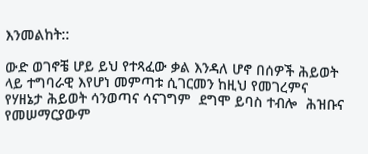እንመልከት::

ውድ ወገኖቼ ሆይ ይህ የተጻፈው ቃል እንዳለ ሆኖ በሰዎች ሕይወት ላይ ተግባራዊ እየሆነ መምጣቱ ሲገርመን ከዚህ የመገረምና የሃዘኔታ ሕይወት ሳንወጣና ሳናገግም  ደግሞ ይባስ ተብሎ  ሕዝቡና የመሠማርያውም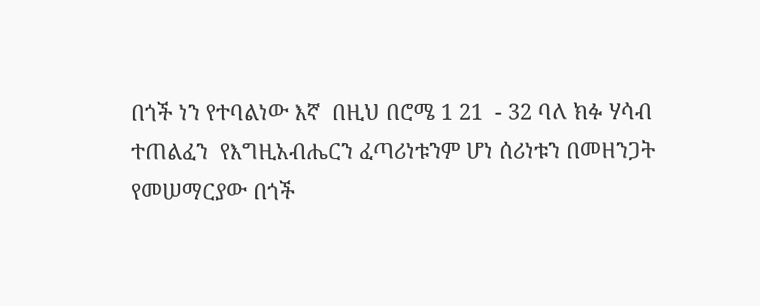በጎች ነን የተባልነው እኛ  በዚህ በሮሜ 1 21  - 32 ባለ ክፉ ሃሳብ ተጠልፈን  የእግዚአብሔርን ፈጣሪነቱንም ሆነ ሰሪነቱን በመዘንጋት የመሠማርያው በጎች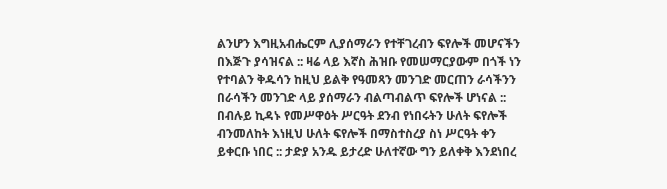ልንሆን እግዚአብሔርም ሊያሰማራን የተቸገረብን ፍየሎች መሆናችን በእጅጉ ያሳዝናል :: ዛሬ ላይ እኛስ ሕዝቡ የመሠማርያውም በጎች ነን የተባልን ቅዱሳን ከዚህ ይልቅ የዓመጻን መንገድ መርጠን ራሳችንን በራሳችን መንገድ ላይ ያሰማራን ብልጣብልጥ ፍየሎች ሆነናል :: በብሉይ ኪዳኑ የመሥዋዕት ሥርዓት ደንብ የነበሩትን ሁለት ፍየሎች ብንመለከት እነዚህ ሁለት ፍየሎች በማስተስረያ ስነ ሥርዓት ቀን ይቀርቡ ነበር :: ታድያ አንዱ ይታረድ ሁለተኛው ግን ይለቀቅ እንደነበረ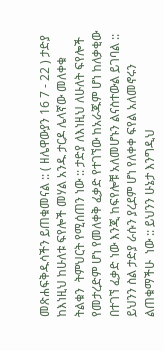መጽሐፍቅዱሳችን ይጠቁመናል :: ( ዘሌዋውያን 16 7 - 22 ) ታድያ ከእነዚህ ከሁለቱ ፍየሎች መሃል አንዱ ታርዶ ሌላኛው መለቀቁ ትልቁን  ትምህርት የሚሰጠን ነው :: ታድያ ለእነዚህ ለሁለት ፍየሎች የመታረድም ሆነ የመለቀቅ ፈቃድ የተገኘው ከአራጁም ሆነ ከለቃቂው በተገኘ ፈቃድ ነው እንጂ ከፍየሎቹ አለመሆኑን ልናስተውል ይገባል :: ይህንን ስል ታድያ ራሱን ያረደም ሆነ የለቀቀ ፍየል አለመኖሩን ልጠቁማችሁ  ነው :: ይህንን ሁኔታ እንግዲህ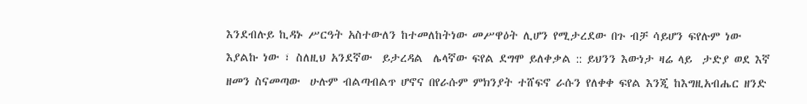እንደብሉይ ኪዳኑ ሥርዓት አስተውለን ከተመለከትነው መሥዋዕት ሊሆን የሚታረደው በጉ ብቻ ሳይሆን ፍየሉም ነው እያልኩ ነው ፣ ስለዚህ አንደኛው  ይታረዳል  ሌላኛው ፍየል ደግሞ ይለቀቃል :: ይህንን እውነታ ዛሬ ላይ  ታድያ ወደ እኛ ዘመን ስናመጣው  ሁሉም ብልጣብልጥ ሆኖና በየራሱም ምክንያት ተሸፍኖ ራሱን የለቀቀ ፍየል እንጂ ከእግዚአብሔር ዘንድ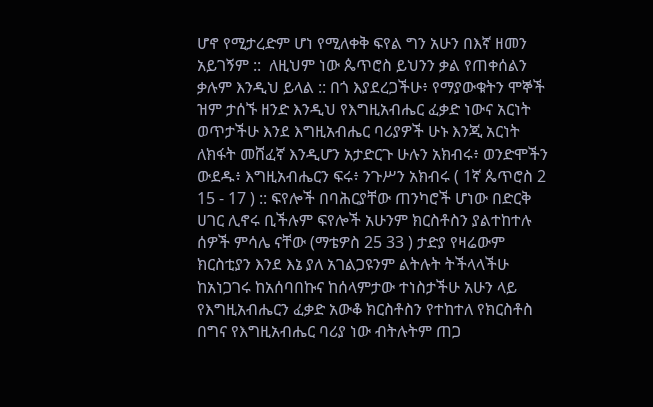ሆኖ የሚታረድም ሆነ የሚለቀቅ ፍየል ግን አሁን በእኛ ዘመን አይገኝም ::  ለዚህም ነው ጴጥሮስ ይህንን ቃል የጠቀሰልን ቃሉም እንዲህ ይላል :: በጎ እያደረጋችሁ፥ የማያውቁትን ሞኞች ዝም ታሰኙ ዘንድ እንዲህ የእግዚአብሔር ፈቃድ ነውና አርነት ወጥታችሁ እንደ እግዚአብሔር ባሪያዎች ሁኑ እንጂ አርነት ለክፋት መሸፈኛ እንዲሆን አታድርጉ ሁሉን አክብሩ፥ ወንድሞችን ውደዱ፥ እግዚአብሔርን ፍሩ፥ ንጉሥን አክብሩ ( 1ኛ ጴጥሮስ 2 15 - 17 ) :: ፍየሎች በባሕርያቸው ጠንካሮች ሆነው በድርቅ ሀገር ሊኖሩ ቢችሉም ፍየሎች አሁንም ክርስቶስን ያልተከተሉ ሰዎች ምሳሌ ናቸው (ማቴዎስ 25 33 ) ታድያ የዛሬውም ክርስቲያን እንደ እኔ ያለ አገልጋዩንም ልትሉት ትችላላችሁ ከአነጋገሩ ከአሰባበኩና ከሰላምታው ተነስታችሁ አሁን ላይ የእግዚአብሔርን ፈቃድ አውቆ ክርስቶስን የተከተለ የክርስቶስ በግና የእግዚአብሔር ባሪያ ነው ብትሉትም ጠጋ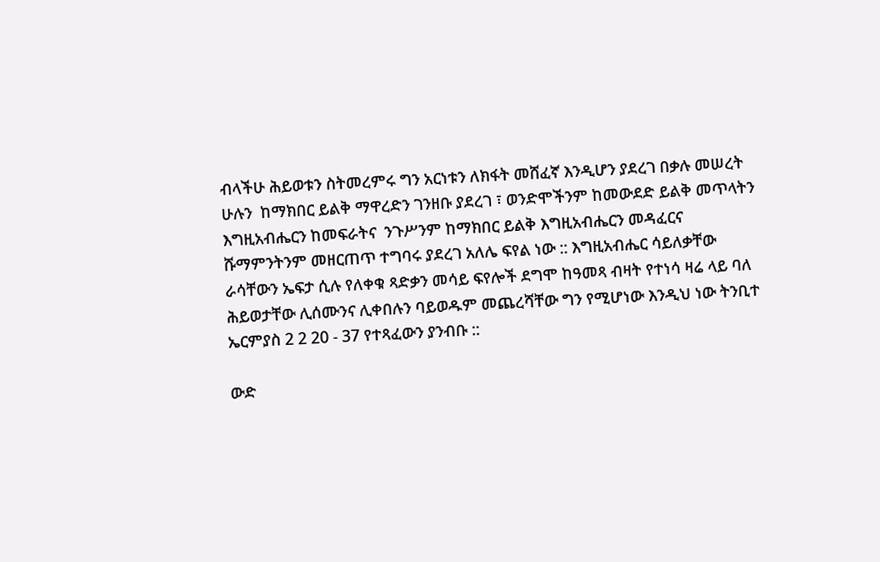ብላችሁ ሕይወቱን ስትመረምሩ ግን አርነቱን ለክፋት መሸፈኛ እንዲሆን ያደረገ በቃሉ መሠረት ሁሉን  ከማክበር ይልቅ ማዋረድን ገንዘቡ ያደረገ ፣ ወንድሞችንም ከመውደድ ይልቅ መጥላትን እግዚአብሔርን ከመፍራትና  ንጉሥንም ከማክበር ይልቅ እግዚአብሔርን መዳፈርና ሹማምንትንም መዘርጠጥ ተግባሩ ያደረገ አለሌ ፍየል ነው :: እግዚአብሔር ሳይለቃቸው  ራሳቸውን ኤፍታ ሲሉ የለቀቁ ጻድቃን መሳይ ፍየሎች ደግሞ ከዓመጻ ብዛት የተነሳ ዛሬ ላይ ባለ ሕይወታቸው ሊሰሙንና ሊቀበሉን ባይወዱም መጨረሻቸው ግን የሚሆነው እንዲህ ነው ትንቢተ ኤርምያስ 2 2 20 - 37 የተጻፈውን ያንብቡ ::

ውድ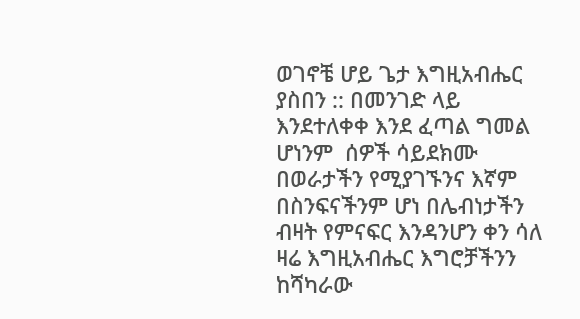ወገኖቼ ሆይ ጌታ እግዚአብሔር ያስበን :: በመንገድ ላይ እንደተለቀቀ እንደ ፈጣል ግመል ሆነንም  ሰዎች ሳይደክሙ በወራታችን የሚያገኙንና እኛም በስንፍናችንም ሆነ በሌብነታችን ብዛት የምናፍር እንዳንሆን ቀን ሳለ ዛሬ እግዚአብሔር እግሮቻችንን ከሻካራው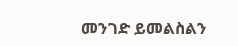መንገድ ይመልስልን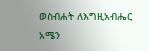ወስብሐት ለእግዚአብሔር አሜን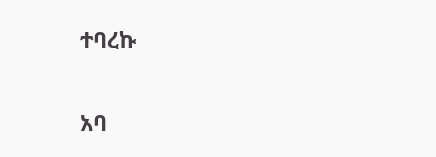ተባረኩ

አባ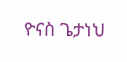ዮናስ ጌታነህ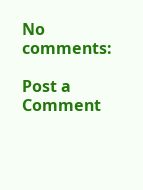No comments:

Post a Comment